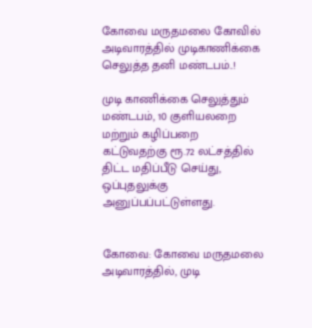கோவை மருதமலை கோவில் அடிவாரத்தில் முடிகாணிக்கை செலுத்த தனி மண்டபம்..!

முடி காணிக்கை செலுத்தும் மண்டபம், 10 குளியலறை மற்றும் கழிப்பறை கட்டுவதற்கு ரூ.72 லட்சத்தில் திட்ட மதிப்பீடு செய்து, ஒப்புதலுக்கு அனுப்பப்பட்டுள்ளது.


கோவை: கோவை மருதமலை அடிவாரத்தில், முடி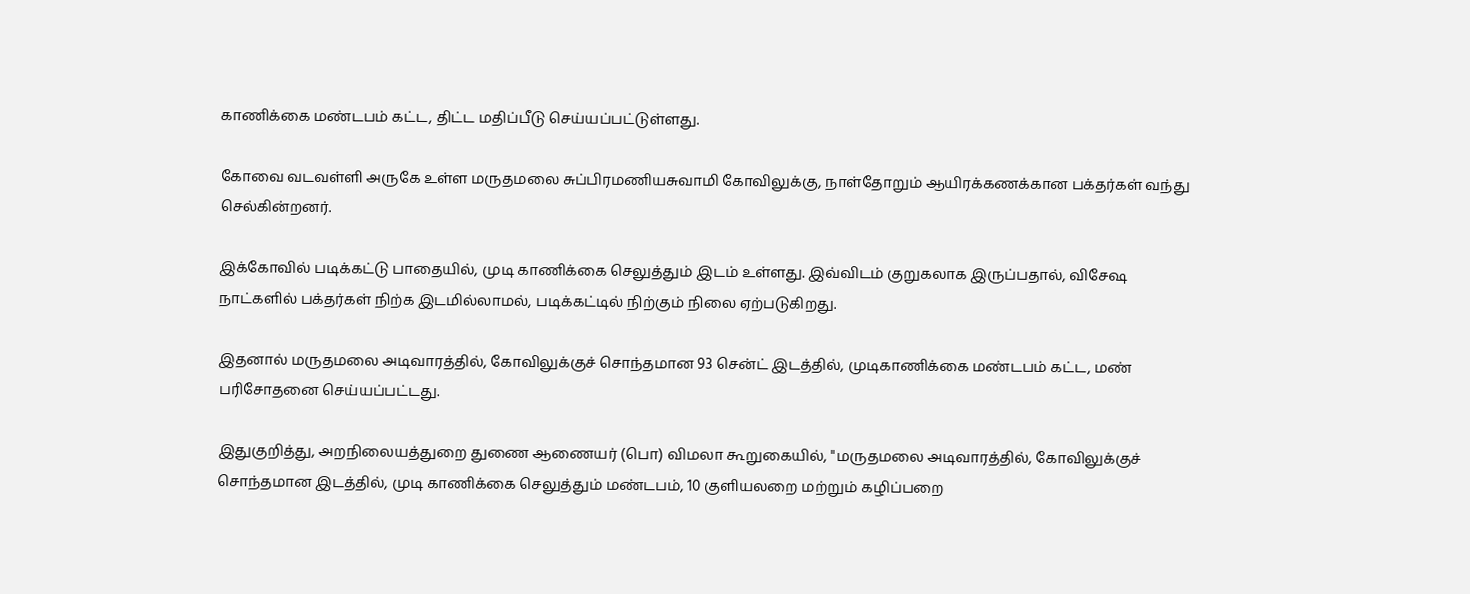காணிக்கை மண்டபம் கட்ட, திட்ட மதிப்பீடு செய்யப்பட்டுள்ளது.

கோவை வடவள்ளி அருகே உள்ள மருதமலை சுப்பிரமணியசுவாமி கோவிலுக்கு, நாள்தோறும் ஆயிரக்கணக்கான பக்தர்கள் வந்து செல்கின்றனர்.

இக்கோவில் படிக்கட்டு பாதையில், முடி காணிக்கை செலுத்தும் இடம் உள்ளது. இவ்விடம் குறுகலாக இருப்பதால், விசேஷ நாட்களில் பக்தர்கள் நிற்க இடமில்லாமல், படிக்கட்டில் நிற்கும் நிலை ஏற்படுகிறது.

இதனால் மருதமலை அடிவாரத்தில், கோவிலுக்குச் சொந்தமான 93 சென்ட் இடத்தில், முடிகாணிக்கை மண்டபம் கட்ட, மண் பரிசோதனை செய்யப்பட்டது.

இதுகுறித்து, அறநிலையத்துறை துணை ஆணையர் (பொ) விமலா கூறுகையில், "மருதமலை அடிவாரத்தில், கோவிலுக்குச் சொந்தமான இடத்தில், முடி காணிக்கை செலுத்தும் மண்டபம், 10 குளியலறை மற்றும் கழிப்பறை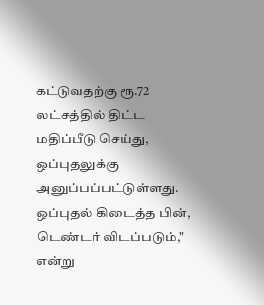கட்டுவதற்கு ரூ.72 லட்சத்தில் திட்ட மதிப்பீடு செய்து, ஒப்புதலுக்கு அனுப்பப்பட்டுள்ளது. ஒப்புதல் கிடைத்த பின், டெண்டர் விடப்படும்," என்று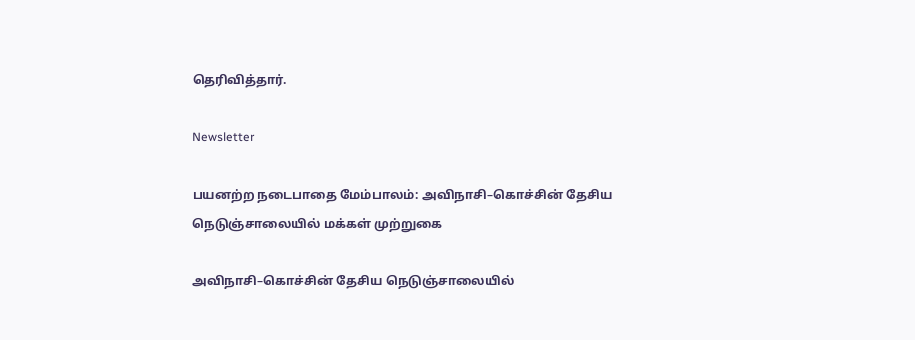தெரிவித்தார்.

Newsletter

பயனற்ற நடைபாதை மேம்பாலம்: அவிநாசி–கொச்சின் தேசிய நெடுஞ்சாலையில் மக்கள் முற்றுகை

அவிநாசி–கொச்சின் தேசிய நெடுஞ்சாலையில்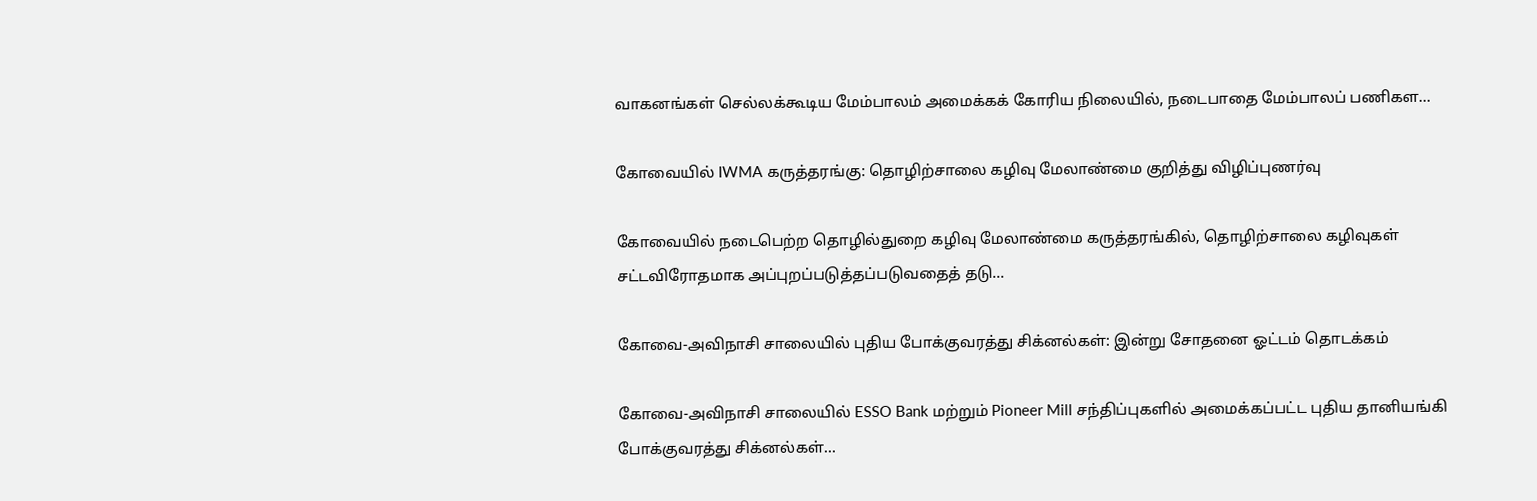வாகனங்கள் செல்லக்கூடிய மேம்பாலம் அமைக்கக் கோரிய நிலையில், நடைபாதை மேம்பாலப் பணிகள...

கோவையில் IWMA கருத்தரங்கு: தொழிற்சாலை கழிவு மேலாண்மை குறித்து விழிப்புணர்வு

கோவையில் நடைபெற்ற தொழில்துறை கழிவு மேலாண்மை கருத்தரங்கில், தொழிற்சாலை கழிவுகள் சட்டவிரோதமாக அப்புறப்படுத்தப்படுவதைத் தடு...

கோவை-அவிநாசி சாலையில் புதிய போக்குவரத்து சிக்னல்கள்: இன்று சோதனை ஓட்டம் தொடக்கம்

கோவை-அவிநாசி சாலையில் ESSO Bank மற்றும் Pioneer Mill சந்திப்புகளில் அமைக்கப்பட்ட புதிய தானியங்கி போக்குவரத்து சிக்னல்கள்...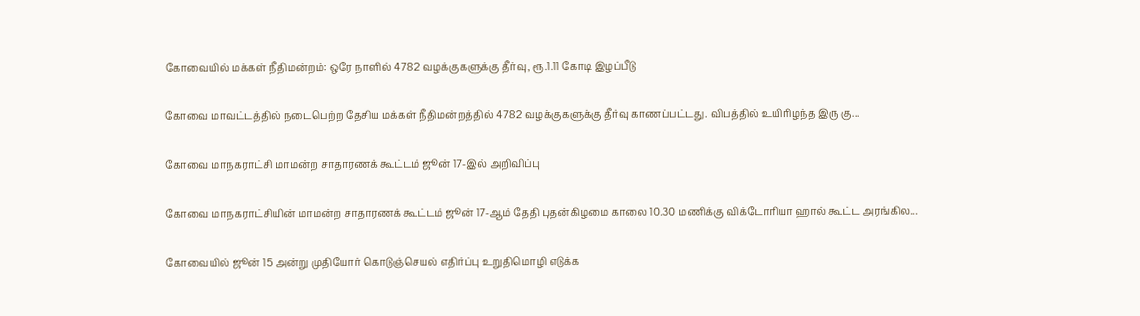கோவையில் மக்கள் நீதிமன்றம்: ஒரே நாளில் 4782 வழக்குகளுக்கு தீர்வு, ரூ.1.11 கோடி இழப்பீடு

கோவை மாவட்டத்தில் நடைபெற்ற தேசிய மக்கள் நீதிமன்றத்தில் 4782 வழக்குகளுக்கு தீர்வு காணப்பட்டது. விபத்தில் உயிரிழந்த இரு கு...

கோவை மாநகராட்சி மாமன்ற சாதாரணக் கூட்டம் ஜூன் 17-இல் அறிவிப்பு

கோவை மாநகராட்சியின் மாமன்ற சாதாரணக் கூட்டம் ஜூன் 17-ஆம் தேதி புதன்கிழமை காலை 10.30 மணிக்கு விக்டோரியா ஹால் கூட்ட அரங்கில...

கோவையில் ஜூன் 15 அன்று முதியோர் கொடுஞ்செயல் எதிர்ப்பு உறுதிமொழி எடுக்க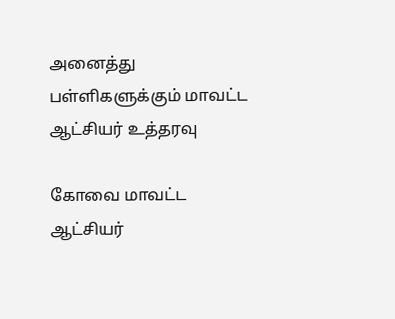அனைத்து பள்ளிகளுக்கும் மாவட்ட ஆட்சியர் உத்தரவு

கோவை மாவட்ட ஆட்சியர்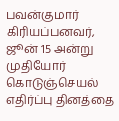பவன்குமார் கிரியப்பனவர், ஜூன் 15 அன்று முதியோர் கொடுஞ்செயல் எதிர்ப்பு தினத்தை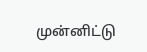முன்னிட்டு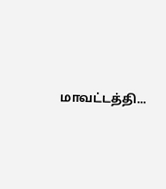மாவட்டத்தி...